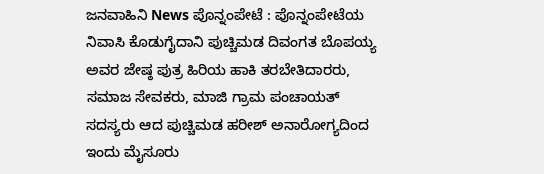ಜನವಾಹಿನಿ News ಪೊನ್ನಂಪೇಟೆ : ಪೊನ್ನಂಪೇಟೆಯ ನಿವಾಸಿ ಕೊಡುಗೈದಾನಿ ಪುಚ್ಚಿಮಡ ದಿವಂಗತ ಬೊಪಯ್ಯ ಅವರ ಜೇಷ್ಠ ಪುತ್ರ ಹಿರಿಯ ಹಾಕಿ ತರಬೇತಿದಾರರು, ಸಮಾಜ ಸೇವಕರು, ಮಾಜಿ ಗ್ರಾಮ ಪಂಚಾಯತ್ ಸದಸ್ಯರು ಆದ ಪುಚ್ಚಿಮಡ ಹರೀಶ್ ಅನಾರೋಗ್ಯದಿಂದ ಇಂದು ಮೈಸೂರು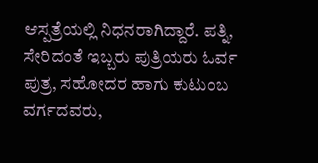ಆಸ್ಪತ್ರೆಯಲ್ಲಿ ನಿಧನರಾಗಿದ್ದಾರೆ. ಪತ್ನಿ, ಸೇರಿದಂತೆ ಇಬ್ಬರು ಪುತ್ರಿಯರು ಓರ್ವ ಪುತ್ರ, ಸಹೋದರ ಹಾಗು ಕುಟುಂಬ ವರ್ಗದವರು,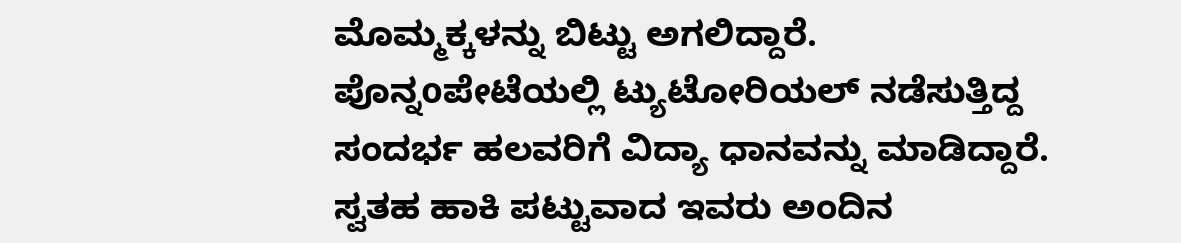ಮೊಮ್ಮಕ್ಕಳನ್ನು ಬಿಟ್ಟು ಅಗಲಿದ್ದಾರೆ.
ಪೊನ್ನoಪೇಟೆಯಲ್ಲಿ ಟ್ಯುಟೋರಿಯಲ್ ನಡೆಸುತ್ತಿದ್ದ ಸಂದರ್ಭ ಹಲವರಿಗೆ ವಿದ್ಯಾ ಧಾನವನ್ನು ಮಾಡಿದ್ದಾರೆ. ಸ್ವತಹ ಹಾಕಿ ಪಟ್ಟುವಾದ ಇವರು ಅಂದಿನ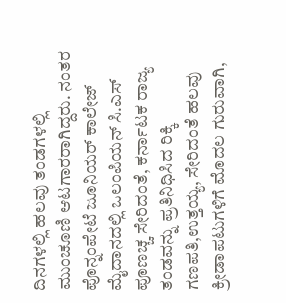ದಿನಗಳಲ್ಲಿ ಹಲವು ತಂಡಗಳಲ್ಲಿ ಮುಂಚೂಣಿ ಆಟಗಾರರಾಗಿದ್ದರು. ನಂತರ ಪೊನ್ನಂಪೇಟೆ ಜೂನಿಯರ್ ಕಾಲೇಜ್ ಮೈದಾನದಲ್ಲಿ ಒಲಂಪಿಯನ್ ಸಿ.ಎಸ್ ಪೂಣಚ್ಚ ಸೇರಿದಂತೆ, ಕರ್ನಾಟಕ ರಾಜ್ಯ ತಂಡವನ್ನು ಪ್ರತಿನಿಧಿಸಿದ ರಿಕ್ಕಿ ಗಣಪತಿ,ಉತ್ತಯ್ಯ, ಸೇರಿದಂತೆ ಹಲವು ಕ್ರೀಡಾಪಟುಗಳಿಗೆ ಮೊದಲ ಗುರುವಾಗಿ,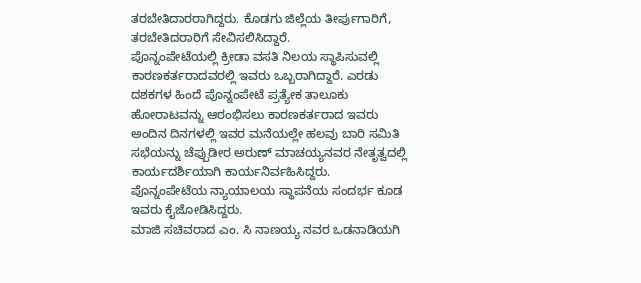ತರಬೇತಿದಾರರಾಗಿದ್ದರು. ಕೊಡಗು ಜಿಲ್ಲೆಯ ತೀರ್ಪುಗಾರಿಗೆ, ತರಬೇತಿದರಾರಿಗೆ ಸೇವಿಸಲಿಸಿದ್ದಾರೆ.
ಪೊನ್ನಂಪೇಟೆಯಲ್ಲಿ ಕ್ರೀಡಾ ವಸತಿ ನಿಲಯ ಸ್ಥಾಪಿಸುವಲ್ಲಿ ಕಾರಣಕರ್ತರಾದವರಲ್ಲಿ ಇವರು ಒಬ್ಬರಾಗಿದ್ದಾರೆ. ಎರಡು ದಶಕಗಳ ಹಿಂದೆ ಪೊನ್ನಂಪೇಟೆ ಪ್ರತ್ಯೇಕ ತಾಲೂಕು ಹೋರಾಟವನ್ನು ಆರಂಭಿಸಲು ಕಾರಣಕರ್ತರಾದ ಇವರು ಅಂದಿನ ದಿನಗಳಲ್ಲಿ ಇವರ ಮನೆಯಲ್ಲೇ ಹಲವು ಬಾರಿ ಸಮಿತಿ ಸಭೆಯನ್ನು ಚೆಪ್ಪುಡೀರ ಅರುಣ್ ಮಾಚಯ್ಯನವರ ನೇತೃತ್ವದಲ್ಲಿ ಕಾರ್ಯದರ್ಶಿಯಾಗಿ ಕಾರ್ಯನಿರ್ವಹಿಸಿದ್ದರು. ಪೊನ್ನಂಪೇಟೆಯ ನ್ಯಾಯಾಲಯ ಸ್ಥಾಪನೆಯ ಸಂದರ್ಭ ಕೂಡ ಇವರು ಕೈಜೋಡಿಸಿದ್ದರು.
ಮಾಜಿ ಸಚಿವರಾದ ಎಂ. ಸಿ ನಾಣಯ್ಯ ನವರ ಒಡನಾಡಿಯಗಿ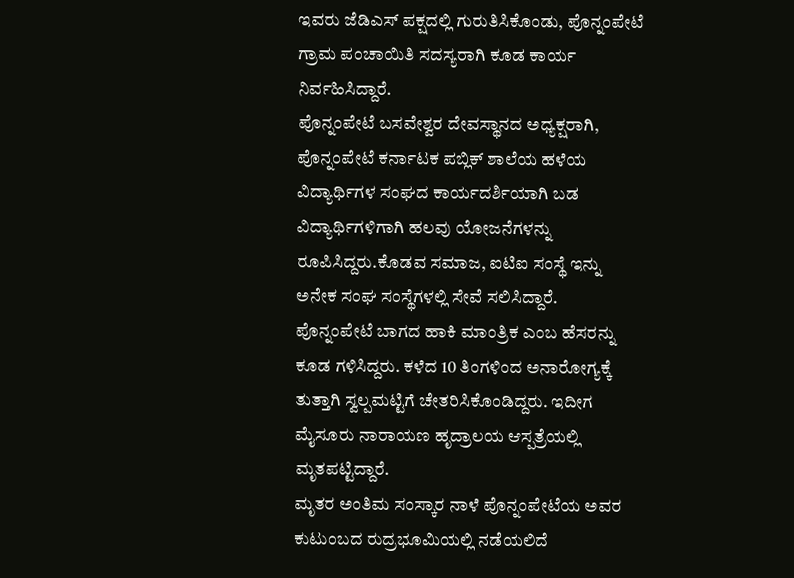ಇವರು ಜೆಡಿಎಸ್ ಪಕ್ಷದಲ್ಲಿ ಗುರುತಿಸಿಕೊಂಡು, ಪೊನ್ನಂಪೇಟೆ ಗ್ರಾಮ ಪಂಚಾಯಿತಿ ಸದಸ್ಯರಾಗಿ ಕೂಡ ಕಾರ್ಯ ನಿರ್ವಹಿಸಿದ್ದಾರೆ.
ಪೊನ್ನಂಪೇಟೆ ಬಸವೇಶ್ವರ ದೇವಸ್ಥಾನದ ಅಧ್ಯಕ್ಷರಾಗಿ, ಪೊನ್ನಂಪೇಟೆ ಕರ್ನಾಟಕ ಪಬ್ಲಿಕ್ ಶಾಲೆಯ ಹಳೆಯ ವಿದ್ಯಾರ್ಥಿಗಳ ಸಂಘದ ಕಾರ್ಯದರ್ಶಿಯಾಗಿ ಬಡ ವಿದ್ಯಾರ್ಥಿಗಳಿಗಾಗಿ ಹಲವು ಯೋಜನೆಗಳನ್ನು ರೂಪಿಸಿದ್ದರು.ಕೊಡವ ಸಮಾಜ, ಐಟಿಐ ಸಂಸ್ಥೆ ಇನ್ನು ಅನೇಕ ಸಂಘ ಸಂಸ್ಥೆಗಳಲ್ಲಿ ಸೇವೆ ಸಲಿಸಿದ್ದಾರೆ.
ಪೊನ್ನಂಪೇಟೆ ಬಾಗದ ಹಾಕಿ ಮಾಂತ್ರಿಕ ಎಂಬ ಹೆಸರನ್ನು ಕೂಡ ಗಳಿಸಿದ್ದರು. ಕಳೆದ 10 ತಿಂಗಳಿಂದ ಅನಾರೋಗ್ಯಕ್ಕೆ ತುತ್ತಾಗಿ ಸ್ವಲ್ಪಮಟ್ಟಿಗೆ ಚೇತರಿಸಿಕೊಂಡಿದ್ದರು. ಇದೀಗ ಮೈಸೂರು ನಾರಾಯಣ ಹೃದ್ರಾಲಯ ಆಸ್ಪತ್ರೆಯಲ್ಲಿ ಮೃತಪಟ್ಟಿದ್ದಾರೆ.
ಮೃತರ ಅಂತಿಮ ಸಂಸ್ಕಾರ ನಾಳೆ ಪೊನ್ನಂಪೇಟೆಯ ಅವರ ಕುಟುಂಬದ ರುದ್ರಭೂಮಿಯಲ್ಲಿ ನಡೆಯಲಿದೆ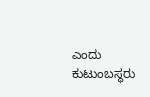ಎಂದು ಕುಟುಂಬಸ್ಥರು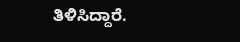ತಿಳಿಸಿದ್ದಾರೆ.